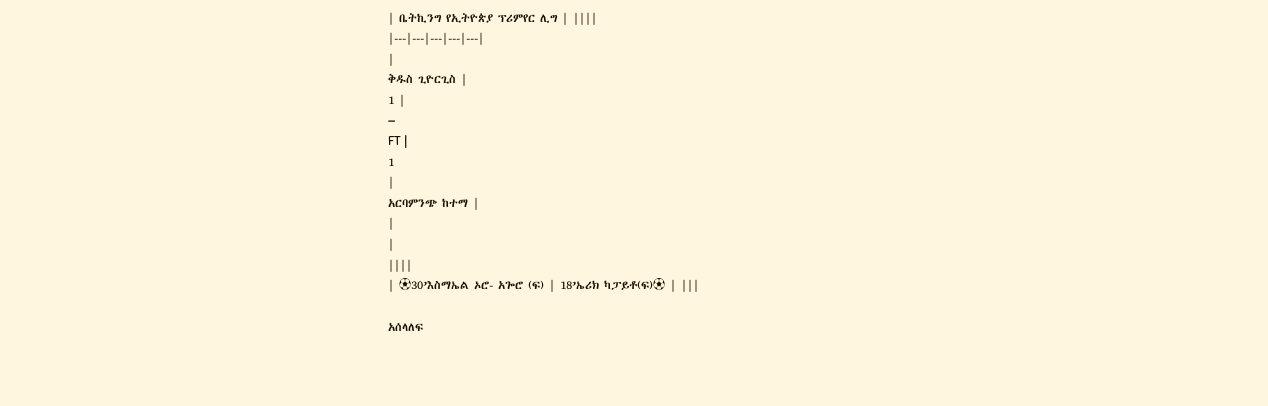| ቤትኪንግ የኢትዮጵያ ፕሪምየር ሊግ | ||||
|---|---|---|---|---|
|
ቅዱስ ጊዮርጊስ |
1 |
–
FT |
1
|
አርባምንጭ ከተማ |
|
|
||||
| ⚽30’እስማኤል ኦሮ- አጐሮ (ፍ) | 18’ኤሪክ ካፓይቶ(ፍ)⚽ | |||

አሰላለፍ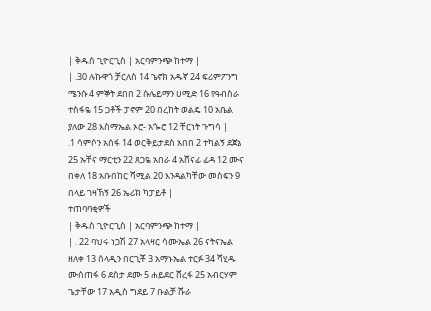| ቅዱስ ጊዮርጊስ | አርባምንጭ ከተማ |
| .30 ሉኩዋጎ ቻርለስ 14 ኄኖክ አዱኛ 24 ፍሪምፖንግ ሜንሱ 4 ምኞት ደበበ 2 ሱሌይማን ሀሚድ 16 የዓብስራ ተስፋዬ 15 ጋቶች ፓኖም 20 በረከት ወልዴ 10 አቤል ያለው 28 እስማኤል ኦሮ- አጐሮ 12 ቸርነት ጉግሳ |
.1 ሳምሶን አሰፋ 14 ወርቅይታደስ አበበ 2 ተካልኝ ደጀኔ 25 ኡቸና ማርቲን 22 ጸጋዬ አበራ 4 አሸናፊ ፊዳ 12 ሙና በቀለ 18 አቡበከር ሻሚል 20 እንዳልካቸው መስፍን 9 በላይ ገዛኸኝ 26 ኤሪክ ካፓይቶ |
ተጠባባቂዎች
| ቅዱስ ጊዮርጊስ | አርባምንጭ ከተማ |
| . 22 ባህሩ ነጋሽ 27 አላዛር ሳሙኤል 26 ናትናኤል ዘለቀ 13 ሰላዲን በርጊቾ 3 አማኑኤል ተርፉ 34 ሻሂዱ ሙስጠፋ 6 ደስታ ደሙ 5 ሐይደር ሸረፋ 25 አብርሃም ጌታቸው 17 አዲስ ግደይ 7 ቡልቻ ሹራ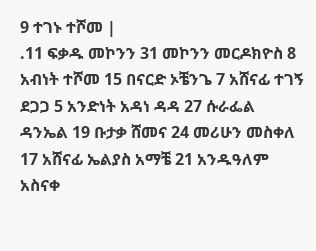9 ተገኑ ተሾመ |
.11 ፍቃዱ መኮንን 31 መኮንን መርዶክዮስ 8 አብነት ተሾመ 15 በናርድ ኦቼንጌ 7 አሸናፊ ተገኝ ደጋጋ 5 አንድነት አዳነ ዳዳ 27 ሱራፌል ዳንኤል 19 ቡታቃ ሸመና 24 መሪሁን መስቀለ 17 አሸናፊ ኤልያስ አማቼ 21 አንዱዓለም አስናቀ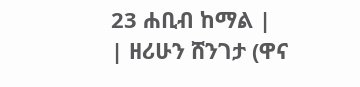23 ሐቢብ ከማል |
| ዘሪሁን ሸንገታ (ዋና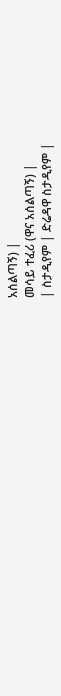አሰልጣኝ) |
መሳይ ተፈሪ (ዋና አሰልጣኝ) |
| ስታዲየም | ድሬዳዋ ስታዲየም |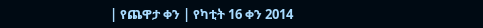| የጨዋታ ቀን | የካቲት 16 ቀን 2014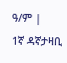ዓ/ም |
1ኛ ዳኛታዛቢ